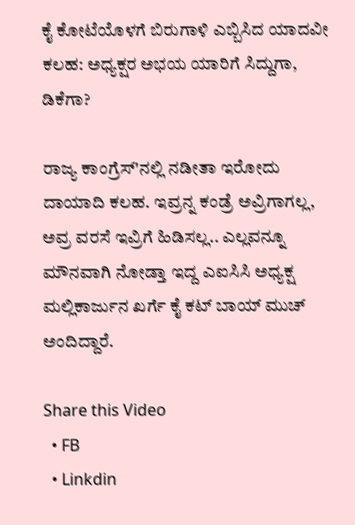ಕೈ ಕೋಟೆಯೊಳಗೆ ಬಿರುಗಾಳಿ ಎಬ್ಬಿಸಿದ ಯಾದವೀ ಕಲಹ: ಅಧ್ಯಕ್ಷರ ಅಭಯ ಯಾರಿಗೆ ಸಿದ್ದುಗಾ, ಡಿಕೆಗಾ?

ರಾಜ್ಯ ಕಾಂಗ್ರೆಸ್'ನಲ್ಲಿ ನಡೀತಾ ಇರೋದು ದಾಯಾದಿ ಕಲಹ. ಇವ್ರನ್ನ ಕಂಡ್ರೆ ಅವ್ರಿಗಾಗಲ್ಲ, ಅವ್ರ ವರಸೆ ಇವ್ರಿಗೆ ಹಿಡಿಸಲ್ಲ.. ಎಲ್ಲವನ್ನೂ ಮೌನವಾಗಿ ನೋಡ್ತಾ ಇದ್ದ ಎಐಸಿಸಿ ಅಧ್ಯಕ್ಷ ಮಲ್ಲಿಕಾರ್ಜುನ ಖರ್ಗೆ ಕೈ ಕಟ್ ಬಾಯ್ ಮುಚ್ ಅಂದಿದ್ದಾರೆ.

Share this Video
  • FB
  • Linkdin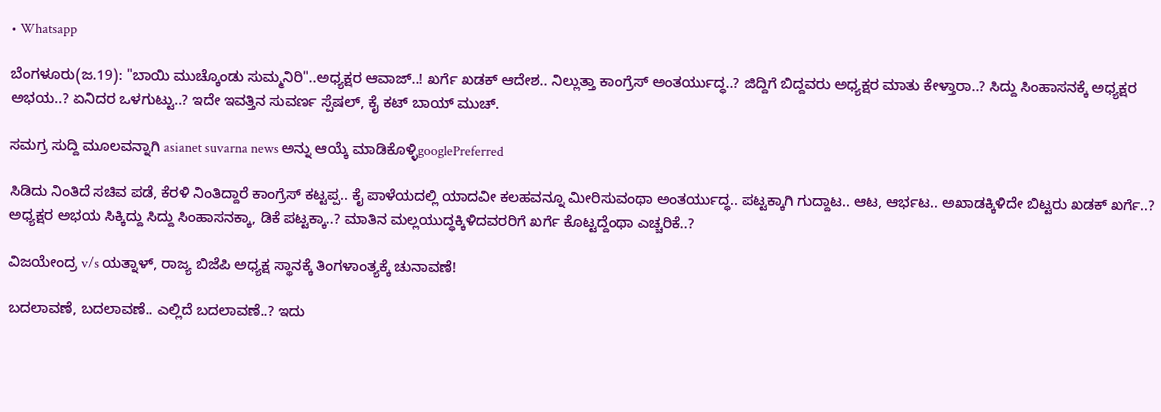• Whatsapp

ಬೆಂಗಳೂರು(ಜ.19): "ಬಾಯಿ ಮುಚ್ಕೊಂಡು ಸುಮ್ಮನಿರಿ"..ಅಧ್ಯಕ್ಷರ ಆವಾಜ್..! ಖರ್ಗೆ ಖಡಕ್ ಆದೇಶ.. ನಿಲ್ಲುತ್ತಾ ಕಾಂಗ್ರೆಸ್ ಅಂತರ್ಯುದ್ಧ..? ಜಿದ್ದಿಗೆ ಬಿದ್ದವರು ಅಧ್ಯಕ್ಷರ ಮಾತು ಕೇಳ್ತಾರಾ..? ಸಿದ್ದು ಸಿಂಹಾಸನಕ್ಕೆ ಅಧ್ಯಕ್ಷರ ಅಭಯ..? ಏನಿದರ ಒಳಗುಟ್ಟು..? ಇದೇ ಇವತ್ತಿನ ಸುವರ್ಣ ಸ್ಪೆಷಲ್, ಕೈ ಕಟ್ ಬಾಯ್ ಮುಚ್.

ಸಮಗ್ರ ಸುದ್ದಿ ಮೂಲವನ್ನಾಗಿ asianet suvarna news ಅನ್ನು ಆಯ್ಕೆ ಮಾಡಿಕೊಳ್ಳಿgooglePreferred

ಸಿಡಿದು ನಿಂತಿದೆ ಸಚಿವ ಪಡೆ, ಕೆರಳಿ ನಿಂತಿದ್ದಾರೆ ಕಾಂಗ್ರೆಸ್ ಕಟ್ಟಪ್ಪ.. ಕೈ ಪಾಳೆಯದಲ್ಲಿ ಯಾದವೀ ಕಲಹವನ್ನೂ ಮೀರಿಸುವಂಥಾ ಅಂತರ್ಯುದ್ಧ.. ಪಟ್ಟಕ್ಕಾಗಿ ಗುದ್ದಾಟ.. ಆಟ, ಆರ್ಭಟ.. ಅಖಾಡಕ್ಕಿಳಿದೇ ಬಿಟ್ಟರು ಖಡಕ್ ಖರ್ಗೆ..? ಅಧ್ಯಕ್ಷರ ಅಭಯ ಸಿಕ್ಕಿದ್ದು ಸಿದ್ದು ಸಿಂಹಾಸನಕ್ಕಾ, ಡಿಕೆ ಪಟ್ಟಕ್ಕಾ..? ಮಾತಿನ ಮಲ್ಲಯುದ್ಧಕ್ಕಿಳಿದವರರಿಗೆ ಖರ್ಗೆ ಕೊಟ್ಟದ್ದೆಂಥಾ ಎಚ್ಚರಿಕೆ..?

ವಿಜಯೇಂದ್ರ v/s ಯತ್ನಾಳ್, ರಾಜ್ಯ ಬಿಜೆಪಿ ಅಧ್ಯಕ್ಷ ಸ್ಥಾನಕ್ಕೆ ತಿಂಗಳಾಂತ್ಯಕ್ಕೆ ಚುನಾವಣೆ!

ಬದಲಾವಣೆ, ಬದಲಾವಣೆ.. ಎಲ್ಲಿದೆ ಬದಲಾವಣೆ..? ಇದು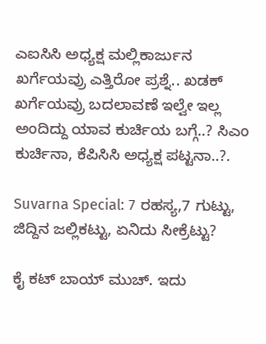ಎಐಸಿಸಿ ಅಧ್ಯಕ್ಷ ಮಲ್ಲಿಕಾರ್ಜುನ ಖರ್ಗೆಯವ್ರು ಎತ್ತಿರೋ ಪ್ರಶ್ನೆ.. ಖಡಕ್ ಖರ್ಗೆಯವ್ರು ಬದಲಾವಣೆ ಇಲ್ವೇ ಇಲ್ಲ ಅಂದಿದ್ದು ಯಾವ ಕುರ್ಚಿಯ ಬಗ್ಗೆ..? ಸಿಎಂ ಕುರ್ಚಿನಾ, ಕೆಪಿಸಿಸಿ ಅಧ್ಯಕ್ಷ ಪಟ್ಟನಾ..?.

Suvarna Special: 7 ರಹಸ್ಯ,7 ಗುಟ್ಟು, ಜಿದ್ದಿನ ಜಲ್ಲಿಕಟ್ಟು, ಏನಿದು ಸೀಕ್ರೆಟ್ಟು?

ಕೈ ಕಟ್ ಬಾಯ್ ಮುಚ್. ಇದು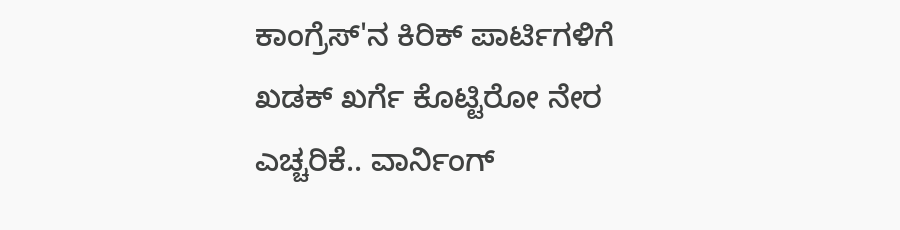ಕಾಂಗ್ರೆಸ್'ನ ಕಿರಿಕ್ ಪಾರ್ಟಿಗಳಿಗೆ ಖಡಕ್ ಖರ್ಗೆ ಕೊಟ್ಟಿರೋ ನೇರ ಎಚ್ಚರಿಕೆ.. ವಾರ್ನಿಂಗ್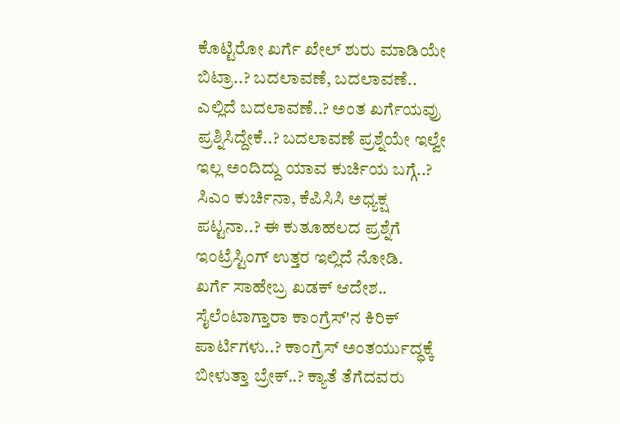ಕೊಟ್ಟಿರೋ ಖರ್ಗೆ ಖೇಲ್ ಶುರು ಮಾಡಿಯೇ ಬಿಟ್ರಾ..? ಬದಲಾವಣೆ, ಬದಲಾವಣೆ.. ಎಲ್ಲಿದೆ ಬದಲಾವಣೆ..? ಅಂತ ಖರ್ಗೆಯವ್ರು ಪ್ರಶ್ನಿಸಿದ್ದೇಕೆ..? ಬದಲಾವಣೆ ಪ್ರಶ್ನೆಯೇ ಇಲ್ವೇ ಇಲ್ಲ ಅಂದಿದ್ದು ಯಾವ ಕುರ್ಚಿಯ ಬಗ್ಗೆ..? ಸಿಎಂ ಕುರ್ಚಿನಾ, ಕೆಪಿಸಿಸಿ ಅಧ್ಯಕ್ಷ ಪಟ್ಟನಾ..? ಈ ಕುತೂಹಲದ ಪ್ರಶ್ನೆಗೆ ಇಂಟ್ರೆಸ್ಟಿಂಗ್ ಉತ್ತರ ಇಲ್ಲಿದೆ ನೋಡಿ.
ಖರ್ಗೆ ಸಾಹೇಬ್ರ ಖಡಕ್ ಆದೇಶ.. ಸೈಲೆಂಟಾಗ್ತಾರಾ ಕಾಂಗ್ರೆಸ್'ನ ಕಿರಿಕ್ ಪಾರ್ಟಿಗಳು..? ಕಾಂಗ್ರೆಸ್ ಅಂತರ್ಯುದ್ಧಕ್ಕೆ ಬೀಳುತ್ತಾ ಬ್ರೇಕ್..? ಕ್ಯಾತೆ ತೆಗೆದವರು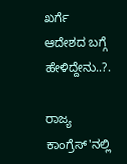ಖರ್ಗೆ ಆದೇಶದ ಬಗ್ಗೆ ಹೇಳಿದ್ದೇನು..?.

ರಾಜ್ಯ ಕಾಂಗ್ರೆಸ್'ನಲ್ಲಿ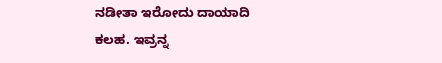ನಡೀತಾ ಇರೋದು ದಾಯಾದಿ ಕಲಹ. ಇವ್ರನ್ನ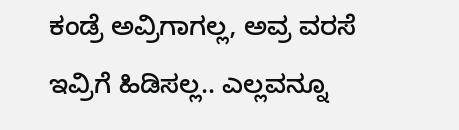ಕಂಡ್ರೆ ಅವ್ರಿಗಾಗಲ್ಲ, ಅವ್ರ ವರಸೆ ಇವ್ರಿಗೆ ಹಿಡಿಸಲ್ಲ.. ಎಲ್ಲವನ್ನೂ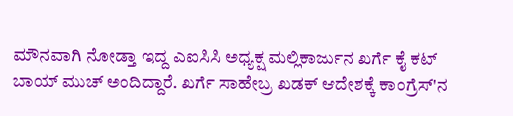ಮೌನವಾಗಿ ನೋಡ್ತಾ ಇದ್ದ ಎಐಸಿಸಿ ಅಧ್ಯಕ್ಷ ಮಲ್ಲಿಕಾರ್ಜುನ ಖರ್ಗೆ ಕೈ ಕಟ್ ಬಾಯ್ ಮುಚ್ ಅಂದಿದ್ದಾರೆ. ಖರ್ಗೆ ಸಾಹೇಬ್ರ ಖಡಕ್ ಆದೇಶಕ್ಕೆ ಕಾಂಗ್ರೆಸ್'ನ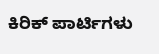ಕಿರಿಕ್ ಪಾರ್ಟಿಗಳು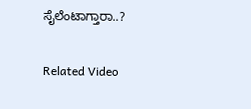ಸೈಲೆಂಟಾಗ್ತಾರಾ..?

Related Video